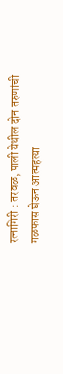रत्नागिरी : तरवळ, पाली येथील दोन तरुणांची गळफास घेऊन आत्महत्या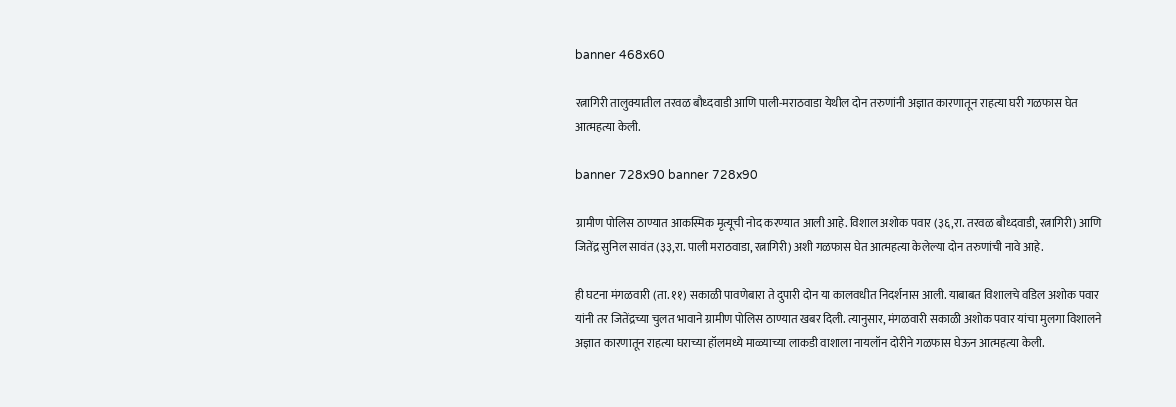banner 468x60

रत्नागिरी तालुक्यातील तरवळ बौध्दवाडी आणि पाली-मराठवाडा येथील दोन तरुणांनी अज्ञात कारणातून राहत्या घरी गळफास घेत आत्महत्या केली.

banner 728x90 banner 728x90

ग्रामीण पोलिस ठाण्यात आकस्मिक मृत्यूची नोद करण्यात आली आहे. विशाल अशोक पवार (३६,रा. तरवळ बौध्दवाडी, रत्नागिरी) आणि जितेंद्र सुनिल सावंत (३३,रा. पाली मराठवाडा, रत्नागिरी) अशी गळफास घेत आत्महत्या केलेल्या दोन तरुणांची नावे आहे.

ही घटना मंगळवारी (ता. ११) सकाळी पावणेबारा ते दुपारी दोन या कालवधीत निदर्शनास आली. याबाबत विशालचे वडिल अशोक पवार यांनी तर जितेंद्रच्या चुलत भावाने ग्रामीण पोलिस ठाण्यात खबर दिली. त्यानुसार, मंगळवारी सकाळी अशोक पवार यांचा मुलगा विशालने अज्ञात कारणातून राहत्या घराच्या हॉलमध्ये माळ्याच्या लाकडी वाशाला नायलॉन दोरीने गळफास घेऊन आत्महत्या केली.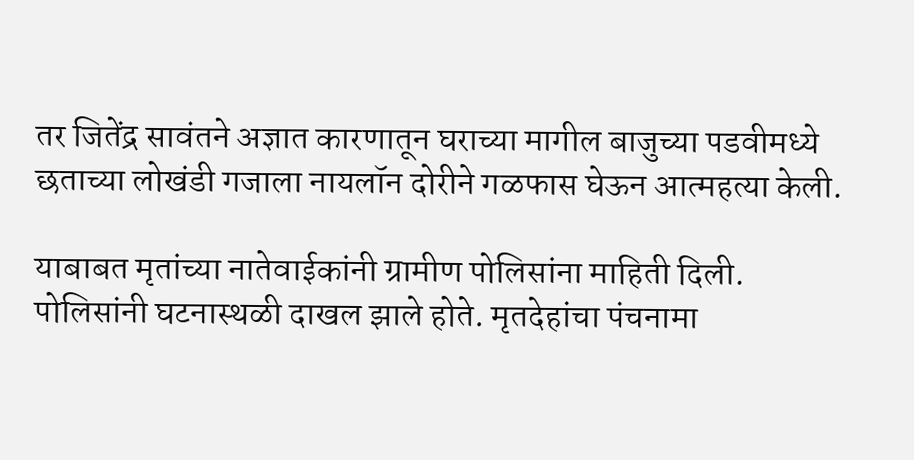तर जितेंद्र सावंतने अज्ञात कारणातून घराच्या मागील बाजुच्या पडवीमध्ये छताच्या लोखंडी गजाला नायलॉन दोरीने गळफास घेऊन आत्महत्या केली.

याबाबत मृतांच्या नातेवाईकांनी ग्रामीण पोलिसांना माहिती दिली. पोलिसांनी घटनास्थळी दाखल झाले होते. मृतदेहांचा पंचनामा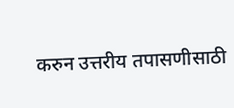करुन उत्तरीय तपासणीसाठी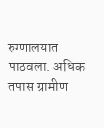रुग्णालयात पाठवला. अधिक तपास ग्रामीण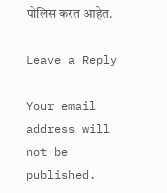पोलिस करत आहेत.

Leave a Reply

Your email address will not be published.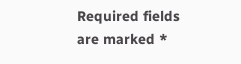Required fields are marked *